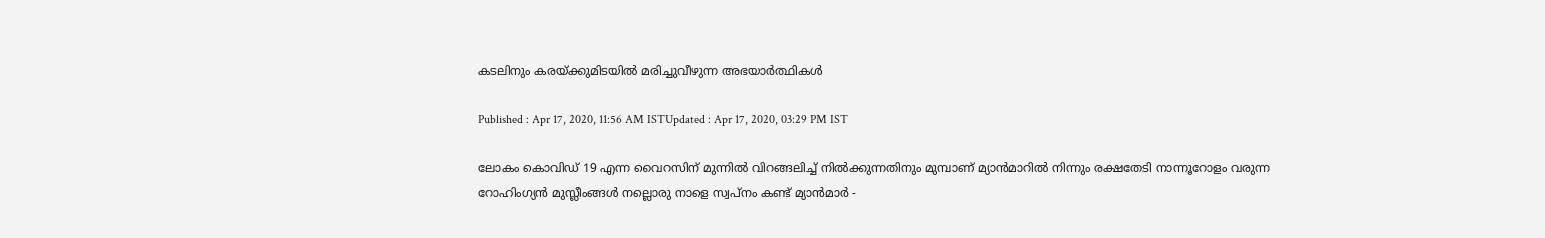കടലിനും കരയ്ക്കുമിടയില്‍ മരിച്ചുവീഴുന്ന അഭയാര്‍ത്ഥികള്‍

Published : Apr 17, 2020, 11:56 AM ISTUpdated : Apr 17, 2020, 03:29 PM IST

ലോകം കൊവിഡ് 19 എന്ന വൈറസിന് മുന്നില്‍ വിറങ്ങലിച്ച് നില്‍ക്കുന്നതിനും മുമ്പാണ് മ്യാന്‍മാറില്‍ നിന്നും രക്ഷതേടി നാന്നൂറോളം വരുന്ന റോഹിംഗ്യന്‍ മുസ്ലീംങ്ങള്‍ നല്ലൊരു നാളെ സ്വപ്നം കണ്ട് മ്യാന്‍മാര്‍ -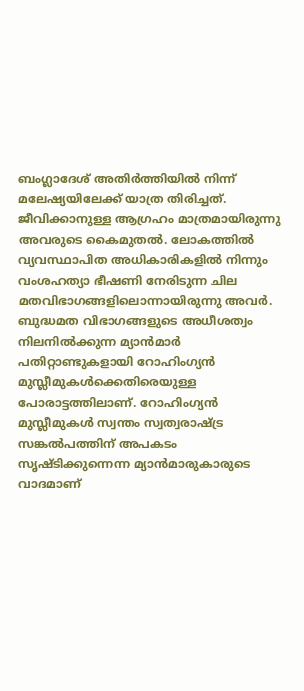ബംഗ്ലാദേശ് അതിര്‍ത്തിയില്‍ നിന്ന് മലേഷ്യയിലേക്ക് യാത്ര തിരിച്ചത്. ജീവിക്കാനുള്ള ആഗ്രഹം മാത്രമായിരുന്നു അവരുടെ കൈമുതല്‍. ലോകത്തില്‍ വ്യവസ്ഥാപിത അധികാരികളില്‍ നിന്നും വംശഹത്യാ ഭീഷണി നേരിടുന്ന ചില മതവിഭാഗങ്ങളിലൊന്നായിരുന്നു അവര്‍. ബുദ്ധമത വിഭാഗങ്ങളുടെ അധീശത്വം നിലനില്‍ക്കുന്ന മ്യാന്‍മാര്‍ പതിറ്റാണ്ടുകളായി റോഹിംഗ്യന്‍ മുസ്ലീമുകള്‍ക്കെതിരെയുള്ള പോരാട്ടത്തിലാണ്. റോഹിംഗ്യന്‍ മുസ്ലീമുകള്‍ സ്വന്തം സ്വത്വരാഷ്ട്ര സങ്കല്‍പത്തിന് അപകടം സൃഷ്ടിക്കുന്നെന്ന മ്യാന്‍മാരുകാരുടെ വാദമാണ്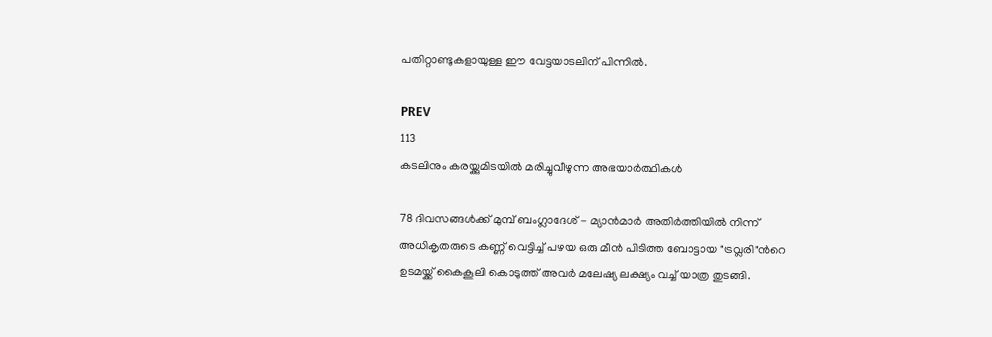പതിറ്റാണ്ടുകളായുള്ള ഈ വേട്ടയാടലിന് പിന്നില്‍.

PREV
113
കടലിനും കരയ്ക്കുമിടയില്‍ മരിച്ചുവീഴുന്ന അഭയാര്‍ത്ഥികള്‍

78 ദിവസങ്ങള്‍ക്ക് മുമ്പ് ബംഗ്ലാദേശ് - മ്യാന്‍മാര്‍ അതിര്‍ത്തിയില്‍ നിന്ന് അധികൃതരുടെ കണ്ണ് വെട്ടിച്ച് പഴയ ഒരു മീന്‍ പിടിത്ത ബോട്ടായ "ട്രവ്ലരി"ന്‍റെ  ഉടമയ്ക്ക് കൈകൂലി കൊടുത്ത് അവര്‍ മലേഷ്യ ലക്ഷ്യം വച്ച് യാത്ര തുടങ്ങി.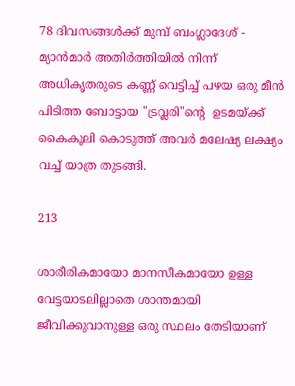78 ദിവസങ്ങള്‍ക്ക് മുമ്പ് ബംഗ്ലാദേശ് - മ്യാന്‍മാര്‍ അതിര്‍ത്തിയില്‍ നിന്ന് അധികൃതരുടെ കണ്ണ് വെട്ടിച്ച് പഴയ ഒരു മീന്‍ പിടിത്ത ബോട്ടായ "ട്രവ്ലരി"ന്‍റെ  ഉടമയ്ക്ക് കൈകൂലി കൊടുത്ത് അവര്‍ മലേഷ്യ ലക്ഷ്യം വച്ച് യാത്ര തുടങ്ങി.

213

ശാരീരികമായോ മാനസീകമായോ ഉള്ള വേട്ടയാടലില്ലാതെ ശാന്തമായി ജീവിക്കുവാനുള്ള ഒരു സ്ഥലം തേടിയാണ്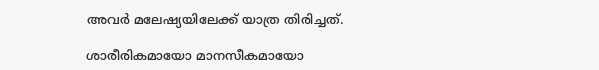അവര്‍ മലേഷ്യയിലേക്ക് യാത്ര തിരിച്ചത്.

ശാരീരികമായോ മാനസീകമായോ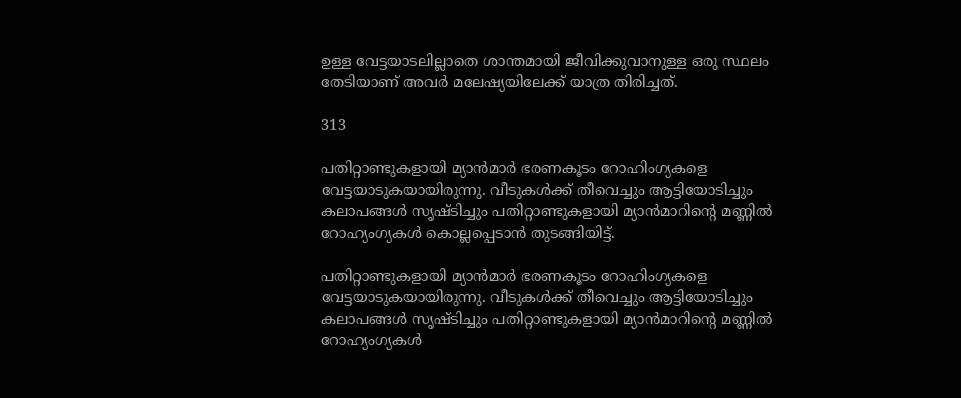ഉള്ള വേട്ടയാടലില്ലാതെ ശാന്തമായി ജീവിക്കുവാനുള്ള ഒരു സ്ഥലം തേടിയാണ് അവര്‍ മലേഷ്യയിലേക്ക് യാത്ര തിരിച്ചത്.

313

പതിറ്റാണ്ടുകളായി മ്യാന്‍മാര്‍ ഭരണകൂടം റോഹിംഗ്യകളെ വേട്ടയാടുകയായിരുന്നു. വീടുകള്‍ക്ക് തീവെച്ചും ആട്ടിയോടിച്ചും കലാപങ്ങള്‍ സൃഷ്ടിച്ചും പതിറ്റാണ്ടുകളായി മ്യാന്‍മാറിന്‍റെ മണ്ണില്‍ റോഹ്യംഗ്യകള്‍ കൊല്ലപ്പെടാന്‍ തുടങ്ങിയിട്ട്.

പതിറ്റാണ്ടുകളായി മ്യാന്‍മാര്‍ ഭരണകൂടം റോഹിംഗ്യകളെ വേട്ടയാടുകയായിരുന്നു. വീടുകള്‍ക്ക് തീവെച്ചും ആട്ടിയോടിച്ചും കലാപങ്ങള്‍ സൃഷ്ടിച്ചും പതിറ്റാണ്ടുകളായി മ്യാന്‍മാറിന്‍റെ മണ്ണില്‍ റോഹ്യംഗ്യകള്‍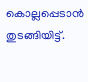കൊല്ലപ്പെടാന്‍ തുടങ്ങിയിട്ട്.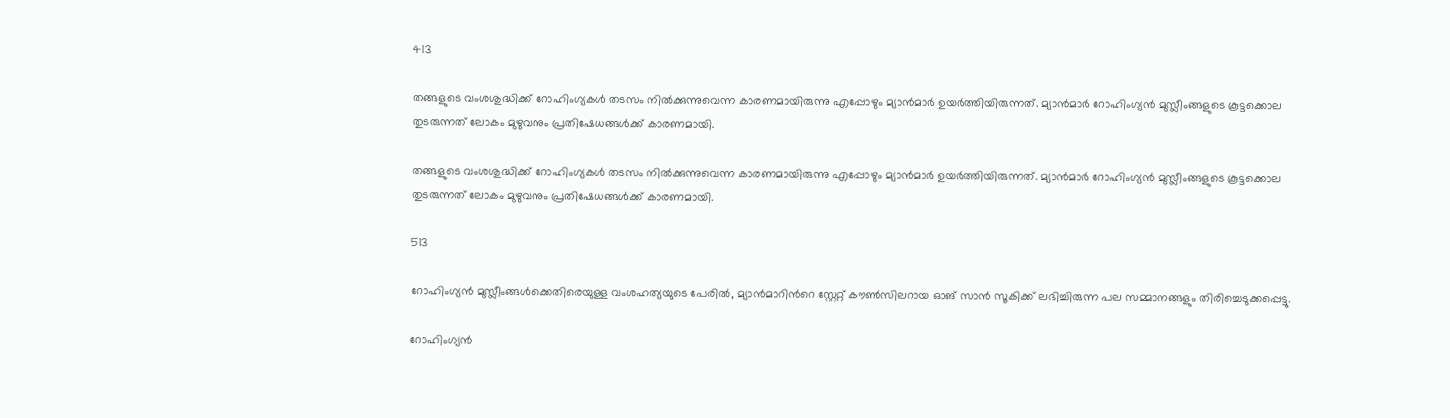413

തങ്ങളുടെ വംശശുദ്ധിക്ക് റോഹിംഗ്യകള്‍ തടസം നില്‍ക്കുന്നുവെന്ന കാരണമായിരുന്നു എപ്പോഴും മ്യാന്‍മാര്‍ ഉയര്‍ത്തിയിരുന്നത്. മ്യാന്‍മാര്‍ റോഹിംഗ്യന്‍ മുസ്ലീംങ്ങളുടെ കൂട്ടക്കൊല തുടരുന്നത് ലോകം മുഴുവനും പ്രതിഷേധങ്ങള്‍ക്ക് കാരണമായി.

തങ്ങളുടെ വംശശുദ്ധിക്ക് റോഹിംഗ്യകള്‍ തടസം നില്‍ക്കുന്നുവെന്ന കാരണമായിരുന്നു എപ്പോഴും മ്യാന്‍മാര്‍ ഉയര്‍ത്തിയിരുന്നത്. മ്യാന്‍മാര്‍ റോഹിംഗ്യന്‍ മുസ്ലീംങ്ങളുടെ കൂട്ടക്കൊല തുടരുന്നത് ലോകം മുഴുവനും പ്രതിഷേധങ്ങള്‍ക്ക് കാരണമായി.

513

റോഹിംഗ്യന്‍ മുസ്ലീംങ്ങള്‍ക്കെതിരെയുള്ള വംശഹത്യയുടെ പേരില്‍, മ്യാന്‍മാറിന്‍റെ സ്റ്റേറ്റ് കൗണ്‍സിലറായ ഓങ് സാന്‍ സൂകിക്ക് ലഭിച്ചിരുന്ന പല സമ്മാനങ്ങളും തിരിച്ചെടുക്കപ്പെട്ടു.

റോഹിംഗ്യന്‍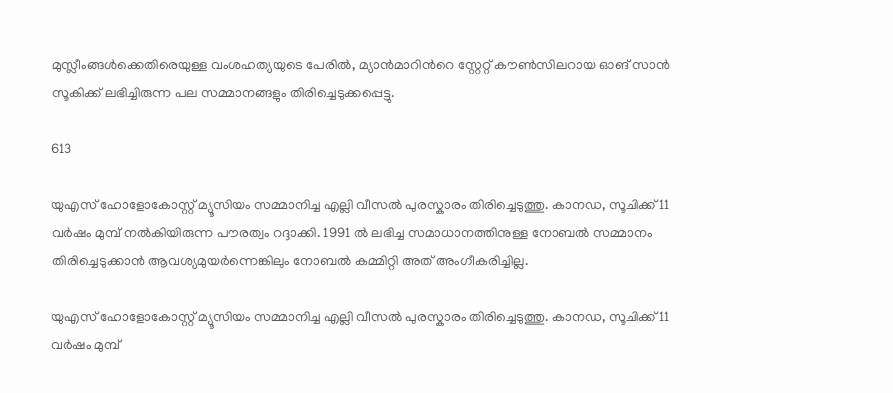മുസ്ലീംങ്ങള്‍ക്കെതിരെയുള്ള വംശഹത്യയുടെ പേരില്‍, മ്യാന്‍മാറിന്‍റെ സ്റ്റേറ്റ് കൗണ്‍സിലറായ ഓങ് സാന്‍ സൂകിക്ക് ലഭിച്ചിരുന്ന പല സമ്മാനങ്ങളും തിരിച്ചെടുക്കപ്പെട്ടു.

613

യുഎസ് ഹോളോകോസ്റ്റ് മ്യൂസിയം സമ്മാനിച്ച എല്ലി വീസല്‍ പുരസ്കാരം തിരിച്ചെടുത്തു. കാനഡ, സൂചിക്ക് 11 വര്‍ഷം മുമ്പ് നല്‍കിയിരുന്ന പൗരത്വം റദ്ദാക്കി. 1991 ല്‍ ലഭിച്ച സമാധാനത്തിനുള്ള നോബല്‍ സമ്മാനം തിരിച്ചെടുക്കാന്‍ ആവശ്യമുയര്‍ന്നെങ്കിലും നോബല്‍ കമ്മിറ്റി അത് അംഗീകരിച്ചില്ല.

യുഎസ് ഹോളോകോസ്റ്റ് മ്യൂസിയം സമ്മാനിച്ച എല്ലി വീസല്‍ പുരസ്കാരം തിരിച്ചെടുത്തു. കാനഡ, സൂചിക്ക് 11 വര്‍ഷം മുമ്പ്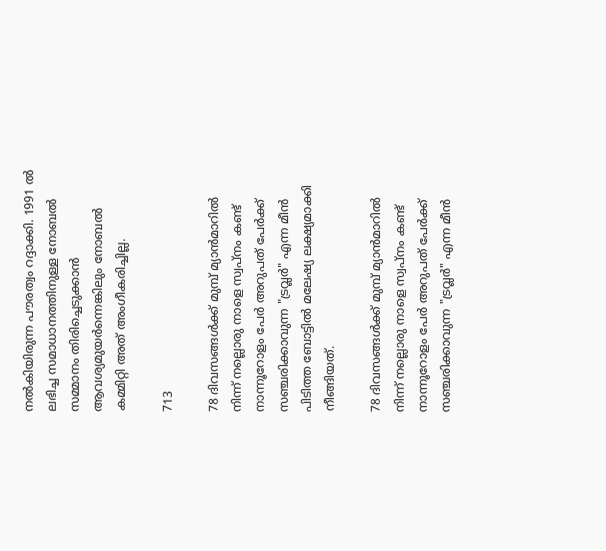നല്‍കിയിരുന്ന പൗരത്വം റദ്ദാക്കി. 1991 ല്‍ ലഭിച്ച സമാധാനത്തിനുള്ള നോബല്‍ സമ്മാനം തിരിച്ചെടുക്കാന്‍ ആവശ്യമുയര്‍ന്നെങ്കിലും നോബല്‍ കമ്മിറ്റി അത് അംഗീകരിച്ചില്ല.

713

78 ദിവസങ്ങള്‍ക്ക് മുമ്പ് മ്യാന്‍മാറില്‍ നിന്ന് നല്ലൊരു നാളെ സ്വപ്നം കണ്ട് നാന്നൂറോളം പേര്‍ അറുപത് പേര്‍ക്ക് സഞ്ചരിക്കാവുന്ന "ട്രവ്ലര്‍" എന്ന മീന്‍ പിടിത്ത ബോട്ടില്‍ മലേഷ്യ ലക്ഷ്യമാക്കി നീങ്ങിയത്.

78 ദിവസങ്ങള്‍ക്ക് മുമ്പ് മ്യാന്‍മാറില്‍ നിന്ന് നല്ലൊരു നാളെ സ്വപ്നം കണ്ട് നാന്നൂറോളം പേര്‍ അറുപത് പേര്‍ക്ക് സഞ്ചരിക്കാവുന്ന "ട്രവ്ലര്‍" എന്ന മീന്‍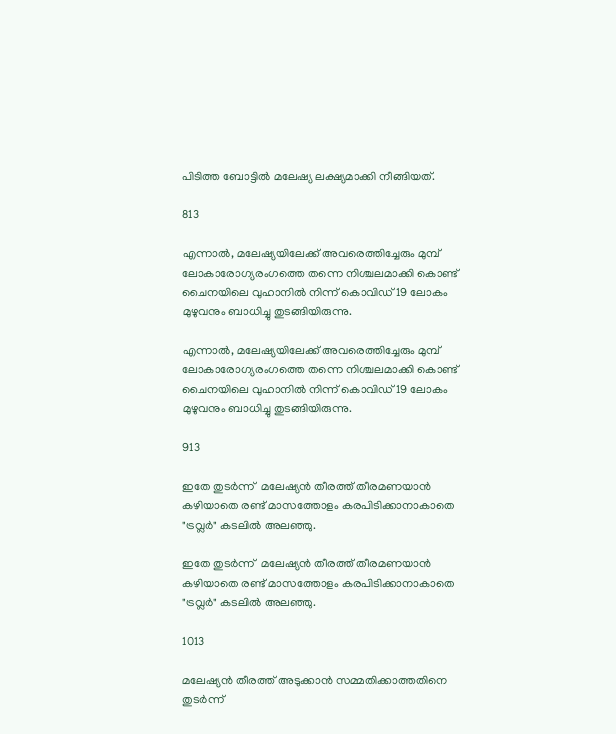പിടിത്ത ബോട്ടില്‍ മലേഷ്യ ലക്ഷ്യമാക്കി നീങ്ങിയത്.

813

എന്നാല്‍, മലേഷ്യയിലേക്ക് അവരെത്തിച്ചേരും മുമ്പ് ലോകാരോഗ്യരംഗത്തെ തന്നെ നിശ്ചലമാക്കി കൊണ്ട് ചൈനയിലെ വുഹാനില്‍ നിന്ന് കൊവിഡ് 19 ലോകം മുഴുവനും ബാധിച്ചു തുടങ്ങിയിരുന്നു.

എന്നാല്‍, മലേഷ്യയിലേക്ക് അവരെത്തിച്ചേരും മുമ്പ് ലോകാരോഗ്യരംഗത്തെ തന്നെ നിശ്ചലമാക്കി കൊണ്ട് ചൈനയിലെ വുഹാനില്‍ നിന്ന് കൊവിഡ് 19 ലോകം മുഴുവനും ബാധിച്ചു തുടങ്ങിയിരുന്നു.

913

ഇതേ തുടര്‍ന്ന്  മലേഷ്യന്‍ തീരത്ത് തീരമണയാന്‍ കഴിയാതെ രണ്ട് മാസത്തോളം കരപിടിക്കാനാകാതെ "ട്രവ്ലര്‍" കടലില്‍ അലഞ്ഞു.

ഇതേ തുടര്‍ന്ന്  മലേഷ്യന്‍ തീരത്ത് തീരമണയാന്‍ കഴിയാതെ രണ്ട് മാസത്തോളം കരപിടിക്കാനാകാതെ "ട്രവ്ലര്‍" കടലില്‍ അലഞ്ഞു.

1013

മലേഷ്യന്‍ തീരത്ത് അടുക്കാന്‍ സമ്മതിക്കാത്തതിനെ തുടര്‍ന്ന്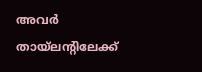അവര്‍ തായ്‍ലന്‍റിലേക്ക്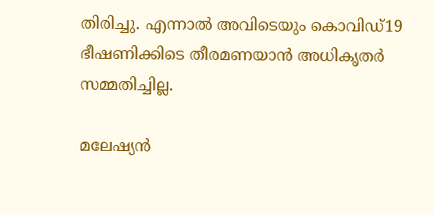തിരിച്ചു. എന്നാല്‍ അവിടെയും കൊവിഡ്19 ഭീഷണിക്കിടെ തീരമണയാന്‍ അധികൃതര്‍ സമ്മതിച്ചില്ല.

മലേഷ്യന്‍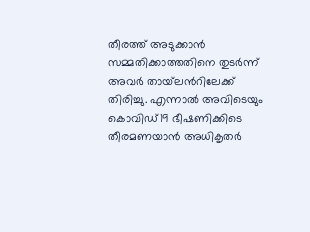തീരത്ത് അടുക്കാന്‍ സമ്മതിക്കാത്തതിനെ തുടര്‍ന്ന് അവര്‍ തായ്‍ലന്‍റിലേക്ക് തിരിച്ചു. എന്നാല്‍ അവിടെയും കൊവിഡ്19 ഭീഷണിക്കിടെ തീരമണയാന്‍ അധികൃതര്‍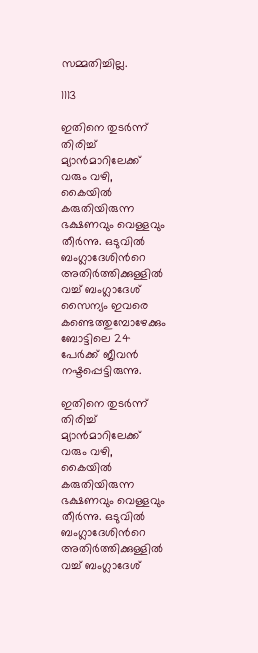സമ്മതിച്ചില്ല.

1113

ഇതിനെ തുടര്‍ന്ന് തിരിച്ച് മ്യാന്‍മാറിലേക്ക് വരും വഴി, കൈയില്‍ കരുതിയിരുന്ന ഭക്ഷണവും വെള്ളവും തീര്‍ന്നു. ഒടുവില്‍ ബംഗ്ലാദേശിന്‍റെ അതിര്‍ത്തിക്കുള്ളില്‍ വച്ച് ബംഗ്ലാദേശ് സൈന്യം ഇവരെ കണ്ടെത്തുമ്പോഴേക്കും ബോട്ടിലെ 24 പേര്‍ക്ക് ജീവന്‍ നഷ്ടപ്പെട്ടിരുന്നു.

ഇതിനെ തുടര്‍ന്ന് തിരിച്ച് മ്യാന്‍മാറിലേക്ക് വരും വഴി, കൈയില്‍ കരുതിയിരുന്ന ഭക്ഷണവും വെള്ളവും തീര്‍ന്നു. ഒടുവില്‍ ബംഗ്ലാദേശിന്‍റെ അതിര്‍ത്തിക്കുള്ളില്‍ വച്ച് ബംഗ്ലാദേശ്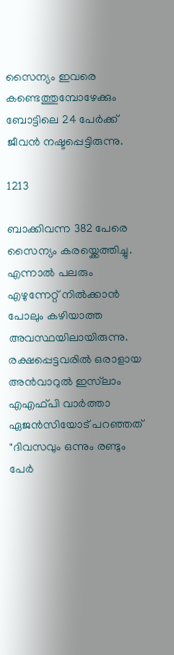സൈന്യം ഇവരെ കണ്ടെത്തുമ്പോഴേക്കും ബോട്ടിലെ 24 പേര്‍ക്ക് ജീവന്‍ നഷ്ടപ്പെട്ടിരുന്നു.

1213

ബാക്കിവന്ന 382 പേരെ സൈന്യം കരയ്ക്കെത്തിച്ചു. എന്നാല്‍ പലരും എഴുന്നേറ്റ് നില്‍ക്കാന്‍ പോലും കഴിയാത്ത അവസ്ഥയിലായിരുന്നു. രക്ഷപ്പെട്ടവരിൽ ഒരാളായ അൻവാറുൽ ഇസ്‌ലാം എഎഫ്‌പി വാർത്താ ഏജൻസിയോട് പറഞ്ഞത്  "ദിവസവും ഒന്നും രണ്ടും പേർ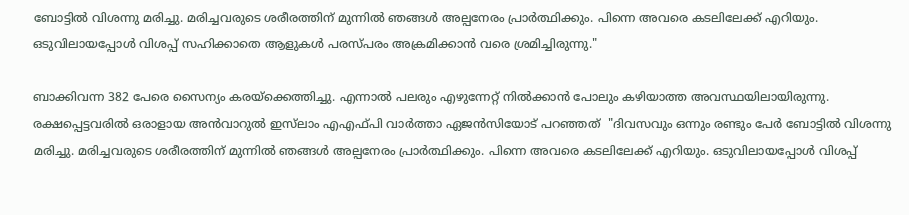ബോട്ടിൽ വിശന്നു മരിച്ചു. മരിച്ചവരുടെ ശരീരത്തിന് മുന്നിൽ ഞങ്ങൾ അല്പനേരം പ്രാർത്ഥിക്കും. പിന്നെ അവരെ കടലിലേക്ക് എറിയും. ഒടുവിലായപ്പോള്‍ വിശപ്പ് സഹിക്കാതെ ആളുകള്‍ പരസ്പരം അക്രമിക്കാന്‍ വരെ ശ്രമിച്ചിരുന്നു."

ബാക്കിവന്ന 382 പേരെ സൈന്യം കരയ്ക്കെത്തിച്ചു. എന്നാല്‍ പലരും എഴുന്നേറ്റ് നില്‍ക്കാന്‍ പോലും കഴിയാത്ത അവസ്ഥയിലായിരുന്നു. രക്ഷപ്പെട്ടവരിൽ ഒരാളായ അൻവാറുൽ ഇസ്‌ലാം എഎഫ്‌പി വാർത്താ ഏജൻസിയോട് പറഞ്ഞത്  "ദിവസവും ഒന്നും രണ്ടും പേർ ബോട്ടിൽ വിശന്നു മരിച്ചു. മരിച്ചവരുടെ ശരീരത്തിന് മുന്നിൽ ഞങ്ങൾ അല്പനേരം പ്രാർത്ഥിക്കും. പിന്നെ അവരെ കടലിലേക്ക് എറിയും. ഒടുവിലായപ്പോള്‍ വിശപ്പ്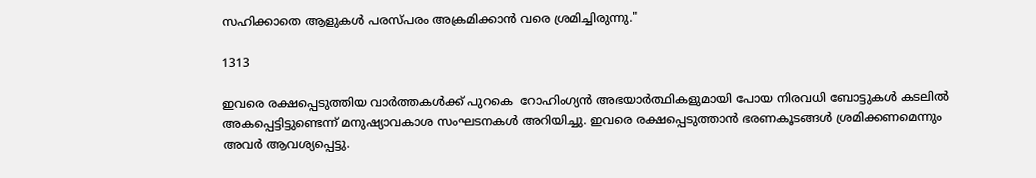സഹിക്കാതെ ആളുകള്‍ പരസ്പരം അക്രമിക്കാന്‍ വരെ ശ്രമിച്ചിരുന്നു."

1313

ഇവരെ രക്ഷപ്പെടുത്തിയ വാര്‍ത്തകള്‍ക്ക് പുറകെ  റോഹിംഗ്യന്‍ അഭയാര്‍ത്ഥികളുമായി പോയ നിരവധി ബോട്ടുകള്‍ കടലില്‍ അകപ്പെട്ടിട്ടുണ്ടെന്ന് മനുഷ്യാവകാശ സംഘടനകള്‍ അറിയിച്ചു. ഇവരെ രക്ഷപ്പെടുത്താന്‍ ഭരണകൂടങ്ങള്‍ ശ്രമിക്കണമെന്നും അവര്‍ ആവശ്യപ്പെട്ടു.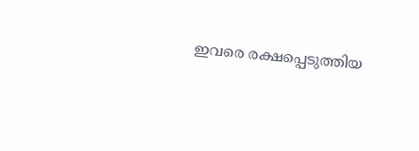ഇവരെ രക്ഷപ്പെടുത്തിയ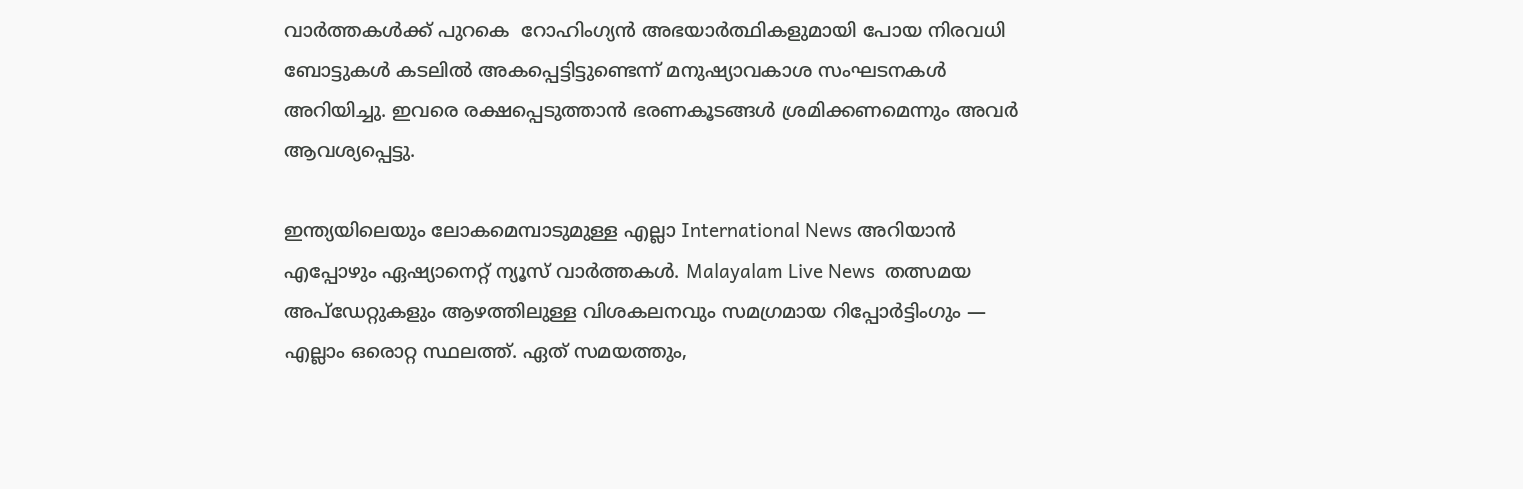വാര്‍ത്തകള്‍ക്ക് പുറകെ  റോഹിംഗ്യന്‍ അഭയാര്‍ത്ഥികളുമായി പോയ നിരവധി ബോട്ടുകള്‍ കടലില്‍ അകപ്പെട്ടിട്ടുണ്ടെന്ന് മനുഷ്യാവകാശ സംഘടനകള്‍ അറിയിച്ചു. ഇവരെ രക്ഷപ്പെടുത്താന്‍ ഭരണകൂടങ്ങള്‍ ശ്രമിക്കണമെന്നും അവര്‍ ആവശ്യപ്പെട്ടു.

ഇന്ത്യയിലെയും ലോകമെമ്പാടുമുള്ള എല്ലാ International News അറിയാൻ എപ്പോഴും ഏഷ്യാനെറ്റ് ന്യൂസ് വാർത്തകൾ. Malayalam Live News  തത്സമയ അപ്‌ഡേറ്റുകളും ആഴത്തിലുള്ള വിശകലനവും സമഗ്രമായ റിപ്പോർട്ടിംഗും — എല്ലാം ഒരൊറ്റ സ്ഥലത്ത്. ഏത് സമയത്തും,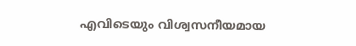എവിടെയും വിശ്വസനീയമായ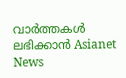വാർത്തകൾ ലഭിക്കാൻ Asianet News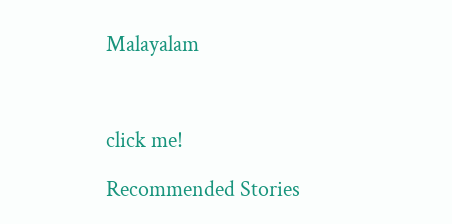Malayalam



click me!

Recommended Stories